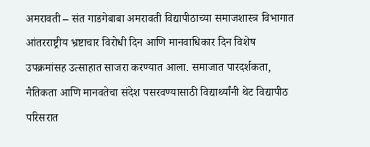अमरावती – संत गाडगेबाबा अमरावती विद्यापीठाच्या समाजशास्त्र विभागात आंतरराष्ट्रीय भ्रष्टाचार विरोधी दिन आणि मानवाधिकार दिन विशेष उपक्रमांसह उत्साहात साजरा करण्यात आला. समाजात पारदर्शकता, नैतिकता आणि मानवतेचा संदेश पसरवण्यासाठी विद्यार्थ्यांनी थेट विद्यापीठ परिसरात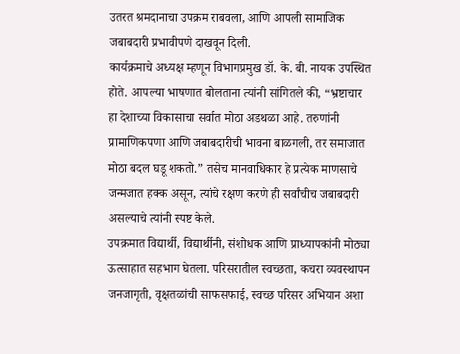उतरत श्रमदानाचा उपक्रम राबवला, आणि आपली सामाजिक जबाबदारी प्रभावीपणे दाखवून दिली.
कार्यक्रमाचे अध्यक्ष म्हणून विभागप्रमुख डॉ. के. बी. नायक उपस्थित होते. आपल्या भाषणात बोलताना त्यांनी सांगितले की, “भ्रष्टाचार हा देशाच्या विकासाचा सर्वात मोठा अडथळा आहे. तरुणांनी प्रामाणिकपणा आणि जबाबदारीची भावना बाळगली, तर समाजात मोठा बदल घडू शकतो.” तसेच मानवाधिकार हे प्रत्येक माणसाचे जन्मजात हक्क असून, त्यांचे रक्षण करणे ही सर्वांचीच जबाबदारी असल्याचे त्यांनी स्पष्ट केले.
उपक्रमात विद्यार्थी, विद्यार्थीनी, संशोधक आणि प्राध्यापकांनी मोठ्या ऊत्साहात सहभाग घेतला. परिसरातील स्वच्छता, कचरा व्यवस्थापन जनजागृती, वृक्षतळांची साफसफाई, स्वच्छ परिसर अभियान अशा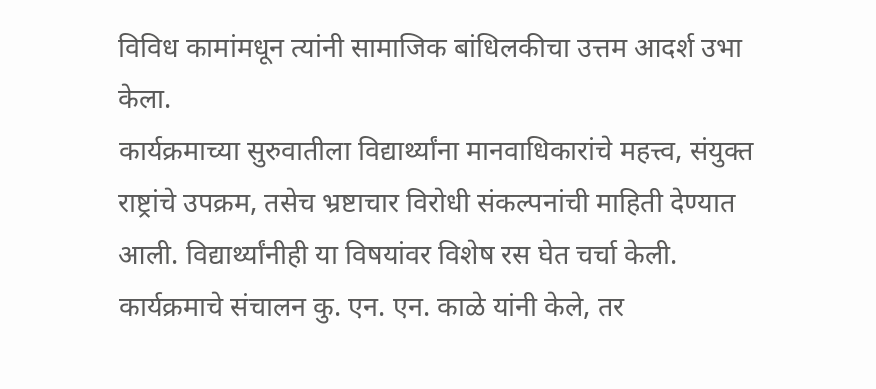विविध कामांमधून त्यांनी सामाजिक बांधिलकीचा उत्तम आदर्श उभा केला.
कार्यक्रमाच्या सुरुवातीला विद्यार्थ्यांना मानवाधिकारांचे महत्त्व, संयुक्त राष्ट्रांचे उपक्रम, तसेच भ्रष्टाचार विरोधी संकल्पनांची माहिती देण्यात आली. विद्यार्थ्यांनीही या विषयांवर विशेष रस घेत चर्चा केली.
कार्यक्रमाचे संचालन कु. एन. एन. काळे यांनी केले, तर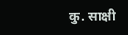कु. साक्षी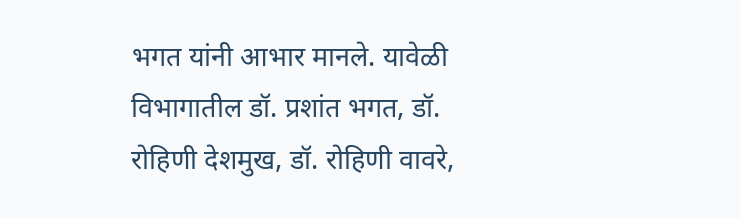भगत यांनी आभार मानले. यावेळी विभागातील डॉ. प्रशांत भगत, डॉ. रोहिणी देशमुख, डॉ. रोहिणी वावरे,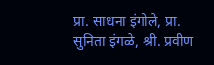प्रा. साधना इंगोले, प्रा. सुनिता इंगळे, श्री. प्रवीण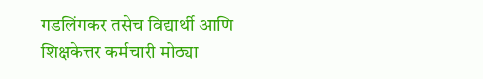गडलिंगकर तसेच विद्यार्थी आणि शिक्षकेत्तर कर्मचारी मोठ्या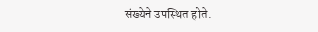संख्येने उपस्थित होते.